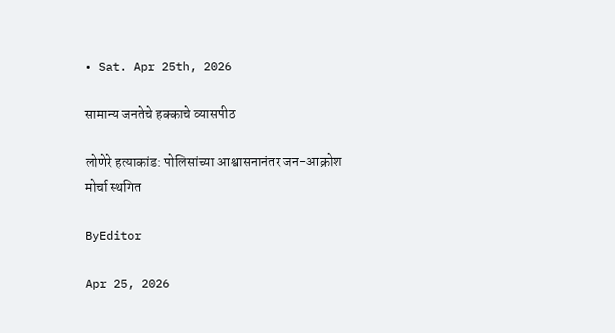• Sat. Apr 25th, 2026

सामान्य जनतेचे हक्काचे व्यासपीठ

लोणेरे हत्याकांड: पोलिसांच्या आश्वासनानंतर जन-आक्रोश मोर्चा स्थगित

ByEditor

Apr 25, 2026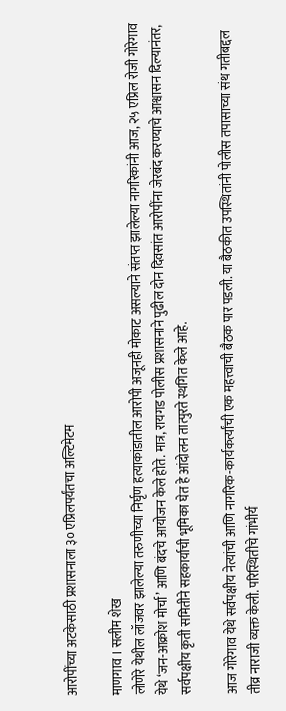आरोपींच्या अटकेसाठी प्रशासनाला ३० एप्रिलपर्यंतचा अल्टिमेटम

माणगाव । सलीम शेख
लोणेरे येथील लॉजवर झालेल्या तरुणीच्या निर्घृण हत्याकांडातील आरोपी अजूनही मोकाट असल्याने संतप्त झालेल्या नागरिकांनी आज, २५ एप्रिल रोजी गोरेगाव येथे ‘जन-आक्रोश मोर्चा’ आणि बंदचे आयोजन केले होते. मात्र, रायगड पोलीस प्रशासनाने पुढील दोन दिवसांत आरोपींना जेरबंद करण्याचे आश्वासन दिल्यानंतर, सर्वपक्षीय कृती समितीने सहकार्याची भूमिका घेत हे आंदोलन तात्पुरते स्थगित केले आहे.

आज गोरेगाव येथे सर्वपक्षीय नेत्यांची आणि नागरिक-कार्यकर्त्यांची एक महत्त्वाची बैठक पार पडली. या बैठकीत उपस्थितांनी पोलीस तपासाच्या संथ गतीबद्दल तीव्र नाराजी व्यक्त केली. परिस्थितीचे गांभीर्य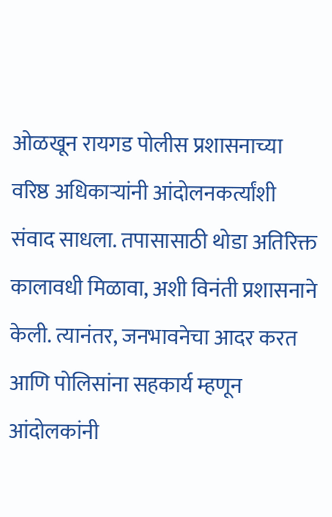ओळखून रायगड पोलीस प्रशासनाच्या वरिष्ठ अधिकाऱ्यांनी आंदोलनकर्त्यांशी संवाद साधला. तपासासाठी थोडा अतिरिक्त कालावधी मिळावा, अशी विनंती प्रशासनाने केली. त्यानंतर, जनभावनेचा आदर करत आणि पोलिसांना सहकार्य म्हणून आंदोलकांनी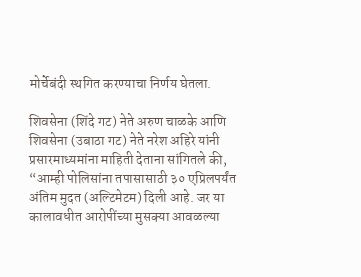मोर्चेबंदी स्थगित करण्याचा निर्णय घेतला.

शिवसेना (शिंदे गट) नेते अरुण चाळके आणि शिवसेना (उबाठा गट) नेते नरेश अहिरे यांनी प्रसारमाध्यमांना माहिती देताना सांगितले की, “आम्ही पोलिसांना तपासासाठी ३० एप्रिलपर्यंत अंतिम मुदत (अल्टिमेटम) दिली आहे. जर या कालावधीत आरोपींच्या मुसक्या आवळल्या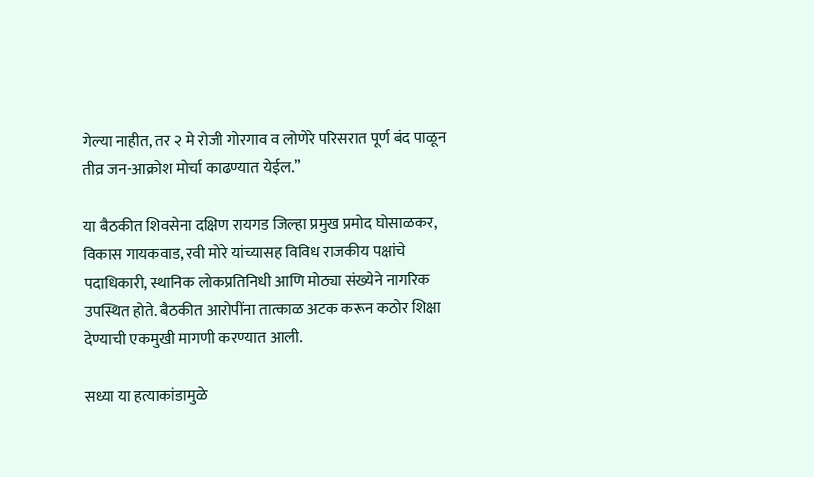गेल्या नाहीत, तर २ मे रोजी गोरगाव व लोणेरे परिसरात पूर्ण बंद पाळून तीव्र जन-आक्रोश मोर्चा काढण्यात येईल.”

या बैठकीत शिवसेना दक्षिण रायगड जिल्हा प्रमुख प्रमोद घोसाळकर, विकास गायकवाड, रवी मोरे यांच्यासह विविध राजकीय पक्षांचे पदाधिकारी, स्थानिक लोकप्रतिनिधी आणि मोठ्या संख्येने नागरिक उपस्थित होते. बैठकीत आरोपींना तात्काळ अटक करून कठोर शिक्षा देण्याची एकमुखी मागणी करण्यात आली.

सध्या या हत्याकांडामुळे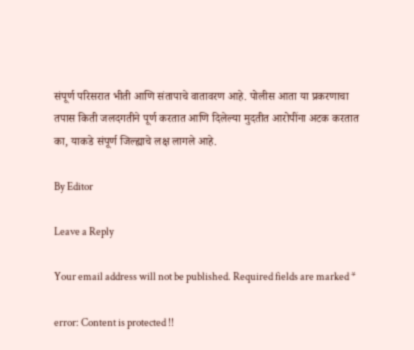संपूर्ण परिसरात भीती आणि संतापाचे वातावरण आहे. पोलीस आता या प्रकरणाचा तपास किती जलदगतीने पूर्ण करतात आणि दिलेल्या मुदतीत आरोपींना अटक करतात का, याकडे संपूर्ण जिल्ह्याचे लक्ष लागले आहे.

By Editor

Leave a Reply

Your email address will not be published. Required fields are marked *

error: Content is protected !!